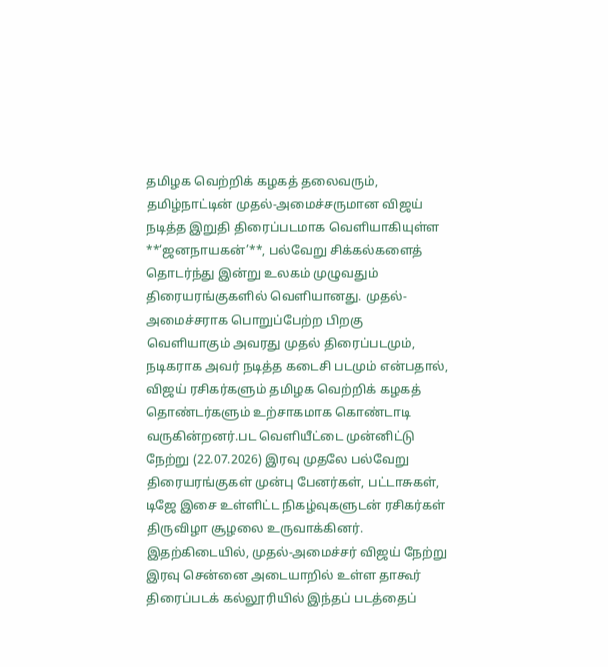தமிழக வெற்றிக் கழகத் தலைவரும், தமிழ்நாட்டின் முதல்-அமைச்சருமான விஜய் நடித்த இறுதி திரைப்படமாக வெளியாகியுள்ள **‘ஜனநாயகன்’**, பல்வேறு சிக்கல்களைத் தொடர்ந்து இன்று உலகம் முழுவதும் திரையரங்குகளில் வெளியானது. முதல்-அமைச்சராக பொறுப்பேற்ற பிறகு வெளியாகும் அவரது முதல் திரைப்படமும், நடிகராக அவர் நடித்த கடைசி படமும் என்பதால், விஜய் ரசிகர்களும் தமிழக வெற்றிக் கழகத் தொண்டர்களும் உற்சாகமாக கொண்டாடி வருகின்றனர்.பட வெளியீட்டை முன்னிட்டு நேற்று (22.07.2026) இரவு முதலே பல்வேறு திரையரங்குகள் முன்பு பேனர்கள், பட்டாசுகள், டிஜே இசை உள்ளிட்ட நிகழ்வுகளுடன் ரசிகர்கள் திருவிழா சூழலை உருவாக்கினர். இதற்கிடையில், முதல்-அமைச்சர் விஜய் நேற்று இரவு சென்னை அடையாறில் உள்ள தாகூர் திரைப்படக் கல்லூரியில் இந்தப் படத்தைப்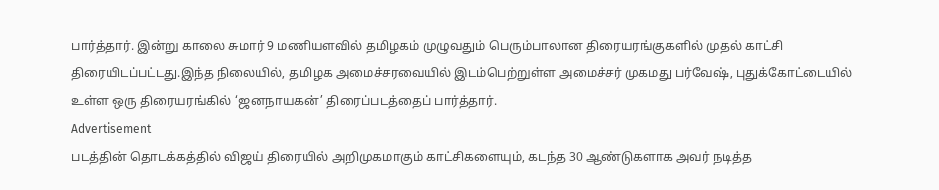பார்த்தார். இன்று காலை சுமார் 9 மணியளவில் தமிழகம் முழுவதும் பெரும்பாலான திரையரங்குகளில் முதல் காட்சி திரையிடப்பட்டது.இந்த நிலையில், தமிழக அமைச்சரவையில் இடம்பெற்றுள்ள அமைச்சர் முகமது பர்வேஷ், புதுக்கோட்டையில் உள்ள ஒரு திரையரங்கில் ‘ஜனநாயகன்’ திரைப்படத்தைப் பார்த்தார்.
Advertisement
படத்தின் தொடக்கத்தில் விஜய் திரையில் அறிமுகமாகும் காட்சிகளையும், கடந்த 30 ஆண்டுகளாக அவர் நடித்த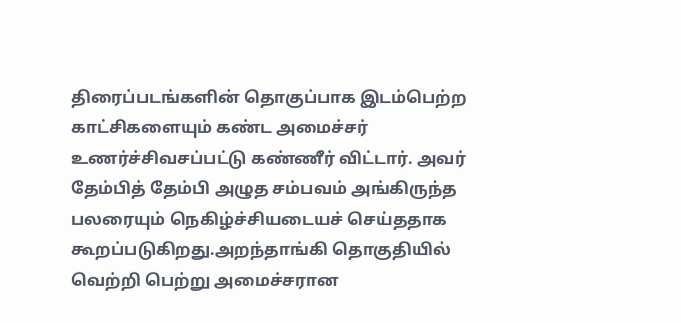திரைப்படங்களின் தொகுப்பாக இடம்பெற்ற காட்சிகளையும் கண்ட அமைச்சர் உணர்ச்சிவசப்பட்டு கண்ணீர் விட்டார். அவர் தேம்பித் தேம்பி அழுத சம்பவம் அங்கிருந்த பலரையும் நெகிழ்ச்சியடையச் செய்ததாக கூறப்படுகிறது.அறந்தாங்கி தொகுதியில் வெற்றி பெற்று அமைச்சரான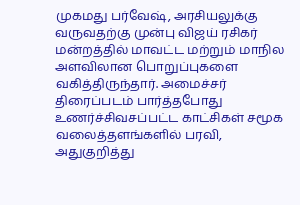முகமது பர்வேஷ், அரசியலுக்கு வருவதற்கு முன்பு விஜய் ரசிகர் மன்றத்தில் மாவட்ட மற்றும் மாநில அளவிலான பொறுப்புகளை வகித்திருந்தார். அமைச்சர் திரைப்படம் பார்த்தபோது உணர்ச்சிவசப்பட்ட காட்சிகள் சமூக வலைத்தளங்களில் பரவி, அதுகுறித்து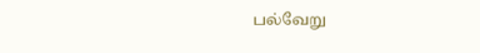பல்வேறு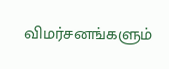விமர்சனங்களும்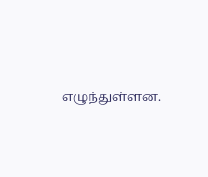எழுந்துள்ளன.